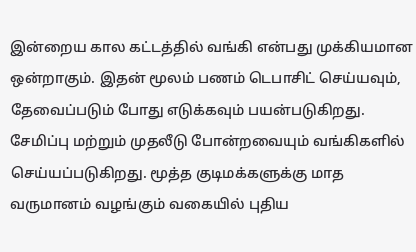இன்றைய கால கட்டத்தில் வங்கி என்பது முக்கியமான ஒன்றாகும். இதன் மூலம் பணம் டெபாசிட் செய்யவும், தேவைப்படும் போது எடுக்கவும் பயன்படுகிறது. சேமிப்பு மற்றும் முதலீடு போன்றவையும் வங்கிகளில் செய்யப்படுகிறது. மூத்த குடிமக்களுக்கு மாத வருமானம் வழங்கும் வகையில் புதிய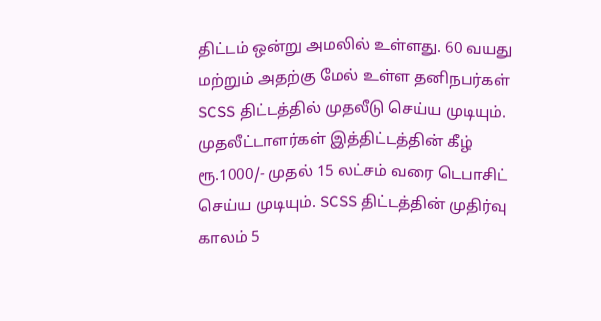திட்டம் ஒன்று அமலில் உள்ளது. 60 வயது மற்றும் அதற்கு மேல் உள்ள தனிநபர்கள் SCSS திட்டத்தில் முதலீடு செய்ய முடியும்.
முதலீட்டாளர்கள் இத்திட்டத்தின் கீழ் ரூ.1000/- முதல் 15 லட்சம் வரை டெபாசிட் செய்ய முடியும். SCSS திட்டத்தின் முதிர்வு காலம் 5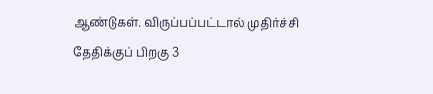ஆண்டுகள். விருப்பப்பட்டால் முதிர்ச்சி தேதிக்குப் பிறகு 3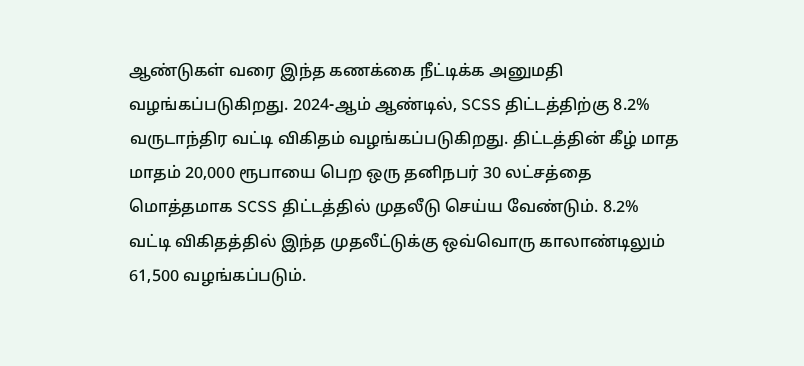ஆண்டுகள் வரை இந்த கணக்கை நீட்டிக்க அனுமதி வழங்கப்படுகிறது. 2024-ஆம் ஆண்டில், SCSS திட்டத்திற்கு 8.2% வருடாந்திர வட்டி விகிதம் வழங்கப்படுகிறது. திட்டத்தின் கீழ் மாத மாதம் 20,000 ரூபாயை பெற ஒரு தனிநபர் 30 லட்சத்தை மொத்தமாக SCSS திட்டத்தில் முதலீடு செய்ய வேண்டும். 8.2% வட்டி விகிதத்தில் இந்த முதலீட்டுக்கு ஒவ்வொரு காலாண்டிலும் 61,500 வழங்கப்படும்.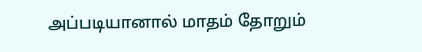அப்படியானால் மாதம் தோறும்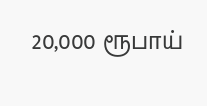20,000 ரூபாய்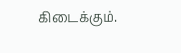கிடைக்கும்.